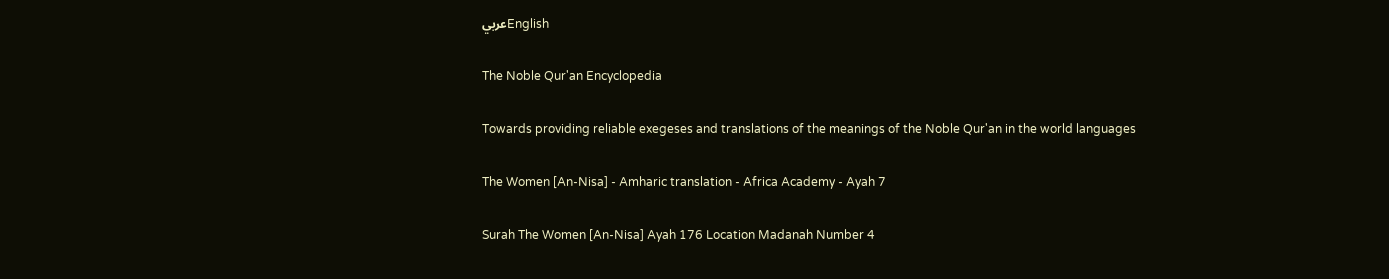عربيEnglish

The Noble Qur'an Encyclopedia

Towards providing reliable exegeses and translations of the meanings of the Noble Qur'an in the world languages

The Women [An-Nisa] - Amharic translation - Africa Academy - Ayah 7

Surah The Women [An-Nisa] Ayah 176 Location Madanah Number 4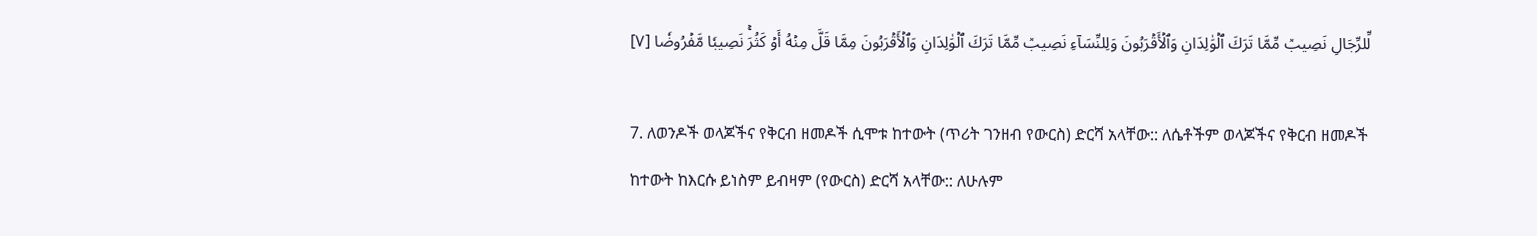لِّلرِّجَالِ نَصِيبٞ مِّمَّا تَرَكَ ٱلۡوَٰلِدَانِ وَٱلۡأَقۡرَبُونَ وَلِلنِّسَآءِ نَصِيبٞ مِّمَّا تَرَكَ ٱلۡوَٰلِدَانِ وَٱلۡأَقۡرَبُونَ مِمَّا قَلَّ مِنۡهُ أَوۡ كَثُرَۚ نَصِيبٗا مَّفۡرُوضٗا [٧]

7. ለወንዶች ወላጆችና የቅርብ ዘመዶች ሲሞቱ ከተውት (ጥሪት ገንዘብ የውርስ) ድርሻ አላቸው:: ለሴቶችም ወላጆችና የቅርብ ዘመዶች ከተውት ከእርሱ ይነስም ይብዛም (የውርስ) ድርሻ አላቸው:: ለሁሉም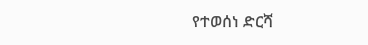የተወሰነ ድርሻ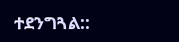ተደንግጓል::